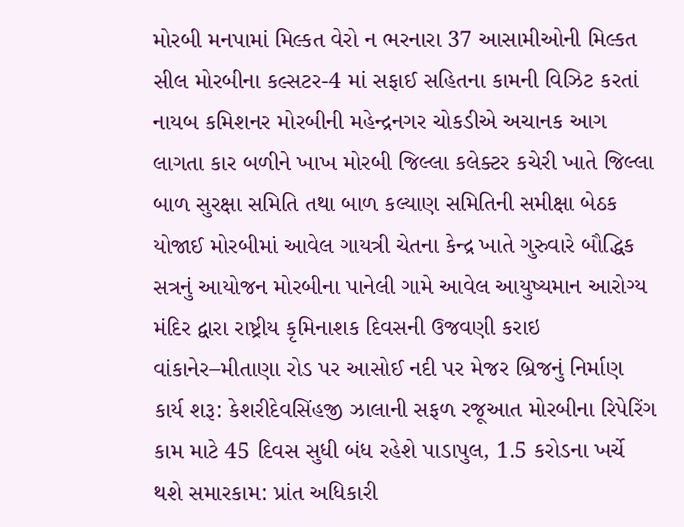મોરબી મનપામાં મિલ્કત વેરો ન ભરનારા 37 આસામીઓની મિલ્કત સીલ મોરબીના કલ્સટર-4 માં સફાઈ સહિતના કામની વિઝિટ કરતાં નાયબ કમિશનર મોરબીની મહેન્દ્રનગર ચોકડીએ અચાનક આગ લાગતા કાર બળીને ખાખ મોરબી જિલ્લા કલેક્ટર કચેરી ખાતે જિલ્લા બાળ સુરક્ષા સમિતિ તથા બાળ કલ્યાણ સમિતિની સમીક્ષા બેઠક યોજાઈ મોરબીમાં આવેલ ગાયત્રી ચેતના કેન્દ્ર ખાતે ગુરુવારે બૌદ્ધિક સત્રનું આયોજન મોરબીના પાનેલી ગામે આવેલ આયુષ્યમાન આરોગ્ય મંદિર દ્વારા રાષ્ટ્રીય કૃમિનાશક દિવસની ઉજવણી કરાઇ વાંકાનેર–મીતાણા રોડ પર આસોઈ નદી પર મેજર બ્રિજનું નિર્માણ કાર્ય શરૂ: કેશરીદેવસિંહજી ઝાલાની સફળ રજૂઆત મોરબીના રિપેરિંગ કામ માટે 45 દિવસ સુધી બંધ રહેશે પાડાપુલ, 1.5 કરોડના ખર્ચે થશે સમારકામ: પ્રાંત અધિકારી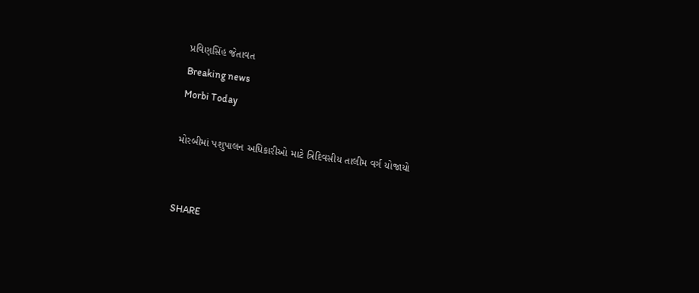પ્રવિણસિંહ જેતાવત
Breaking news
Morbi Today

મોરબીમાં પશુપાલન અધિકારીઓ માટે ત્રિદિવસીય તાલીમ વર્ગ યોજાયો


SHARE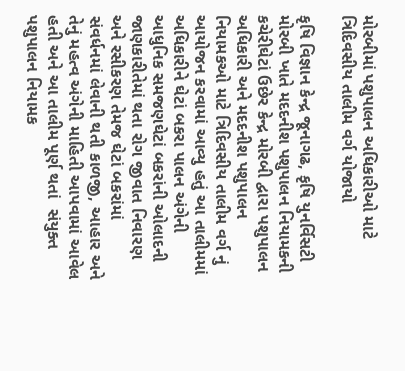મોરબીમાં પશુપાલન અધિકારીઓ માટે ત્રિદિવસીય તાલીમ વર્ગ યોજાયો

કૃષિ વિજ્ઞાન કેન્દ્ર જૂનાગઢ, કૃષિ યુનર્વિસટી મોરબી ખાતે મદદનીશ પશુપાલન નિયામકની કચેરીઘેટાં ઉછેર કેન્દ્ર મોરબી દ્વારા પશુપાલન અધિકારી અને મદદનીશ પશુપાલન નિયામકઓ માટે ત્રિદિવસીય તાલીમ વર્ગ નું આયોજન કરવામાં આવ્યુ હતું આ તાલીમમાં અધિકારીને ઘેટાં બકરા પાલન અંગેની આધુનિક સમજણઘેટાં બકરાંની ઓલાદની જાણકારીતેમાં થતા રોગ જીવાત નિવારણ અને રસીકરણ તેમજ ઘેટાં બકરાંમાં સંવર્ધનમાં લેવાની થતી કાળજી, આહાર અને તેનું મહત્વ અંગેની માહિતી આપવામાં આવેલ હતી અને આ તાલીમ પૂર્ણ થતાં  સંયુક્ત પશુપાલન નિયામક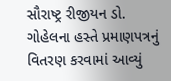સૌરાષ્ટ્ર રીજીયન ડો. ગોહેલના હસ્તે પ્રમાણપત્રનું વિતરણ કરવામાં આવ્યું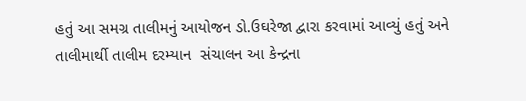હતું આ સમગ્ર તાલીમનું આયોજન ડો.ઉઘરેજા દ્વારા કરવામાં આવ્યું હતું અને તાલીમાર્થી તાલીમ દરમ્યાન  સંચાલન આ કેન્દ્રના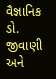વૈજ્ઞાનિક ડો. જીવાણી અને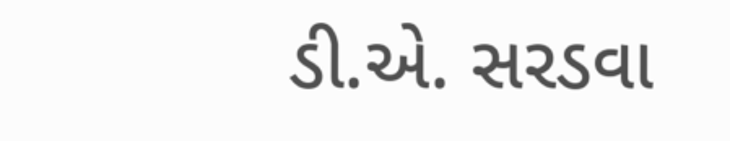ડી.એ. સરડવા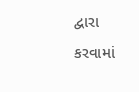દ્વારા કરવામાં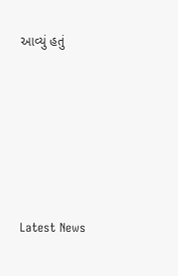આવ્યું હતું






Latest News